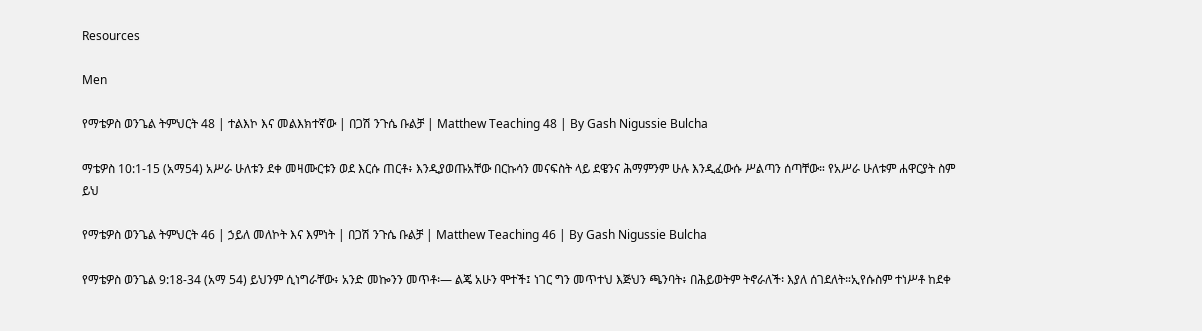Resources

Men

የማቴዎስ ወንጌል ትምህርት 48 | ተልእኮ እና መልእክተኛው | በጋሽ ንጉሴ ቡልቻ | Matthew Teaching 48 | By Gash Nigussie Bulcha

ማቴዎስ 10:1-15 (አማ54) አሥራ ሁለቱን ደቀ መዛሙርቱን ወደ እርሱ ጠርቶ፥ እንዲያወጡአቸው በርኩሳን መናፍስት ላይ ደዌንና ሕማምንም ሁሉ እንዲፈውሱ ሥልጣን ሰጣቸው። የአሥራ ሁለቱም ሐዋርያት ስም ይህ

የማቴዎስ ወንጌል ትምህርት 46 | ኃይለ መለኮት እና እምነት | በጋሽ ንጉሴ ቡልቻ | Matthew Teaching 46 | By Gash Nigussie Bulcha

የማቴዎስ ወንጌል 9:18-34 (አማ 54) ይህንም ሲነግራቸው፥ አንድ መኰንን መጥቶ፡— ልጄ አሁን ሞተች፤ ነገር ግን መጥተህ እጅህን ጫንባት፥ በሕይወትም ትኖራለች፡ እያለ ሰገደለት።ኢየሱስም ተነሥቶ ከደቀ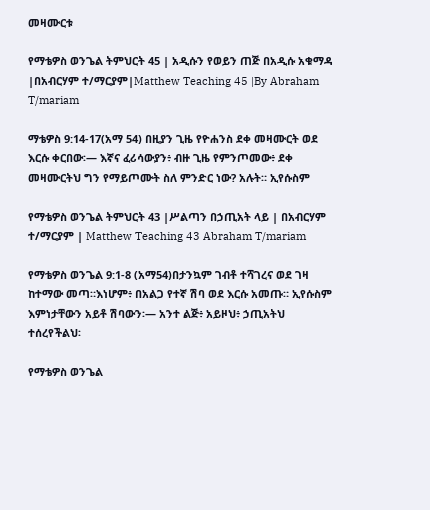መዛሙርቱ

የማቴዎስ ወንጌል ትምህርት 45 | አዲሱን የወይን ጠጅ በአዲሱ አቁማዳ |በአብርሃም ተ/ማርያም|Matthew Teaching 45 |By Abraham T/mariam

ማቴዎስ 9:14-17(አማ 54) በዚያን ጊዜ የዮሐንስ ደቀ መዛሙርት ወደ እርሱ ቀርበው፡— እኛና ፈሪሳውያን፥ ብዙ ጊዜ የምንጦመው፥ ደቀ መዛሙርትህ ግን የማይጦሙት ስለ ምንድር ነው? አሉት። ኢየሱስም

የማቴዎስ ወንጌል ትምህርት 43 |ሥልጣን በኃጢአት ላይ | በአብርሃም ተ/ማርያም | Matthew Teaching 43 Abraham T/mariam

የማቴዎስ ወንጌል 9:1-8 (አማ54)በታንኳም ገብቶ ተሻገረና ወደ ገዛ ከተማው መጣ።እነሆም፥ በአልጋ የተኛ ሽባ ወደ እርሱ አመጡ። ኢየሱስም እምነታቸውን አይቶ ሽባውን፡— አንተ ልጅ፥ አይዞህ፥ ኃጢአትህ ተሰረየችልህ፡

የማቴዎስ ወንጌል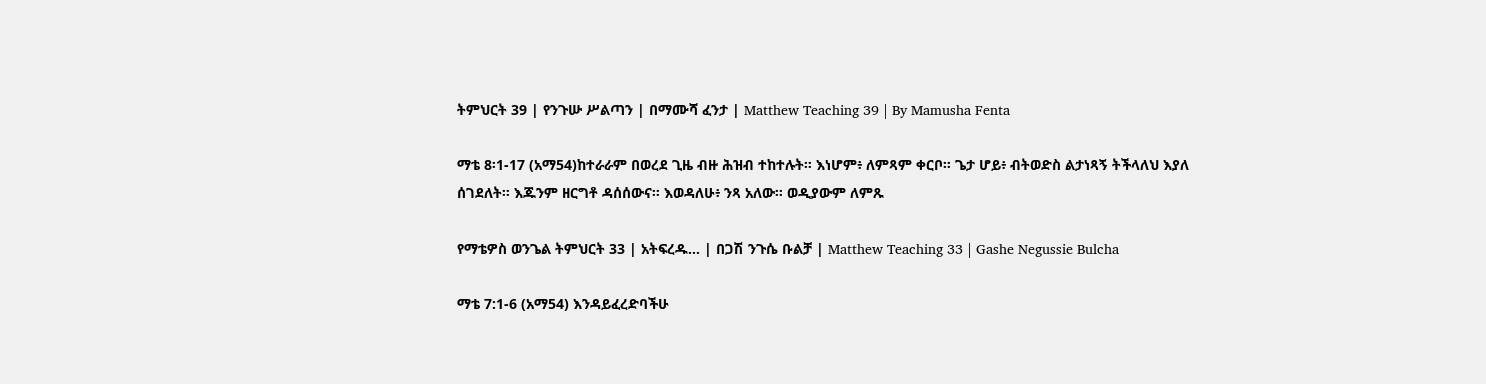ትምህርት 39 | የንጉሡ ሥልጣን | በማሙሻ ፈንታ | Matthew Teaching 39 | By Mamusha Fenta

ማቴ 8፡1-17 (አማ54)ከተራራም በወረደ ጊዜ ብዙ ሕዝብ ተከተሉት። እነሆም፥ ለምጻም ቀርቦ። ጌታ ሆይ፥ ብትወድስ ልታነጻኝ ትችላለህ እያለ ሰገደለት። እጁንም ዘርግቶ ዳሰሰውና። እወዳለሁ፥ ንጻ አለው። ወዲያውም ለምጹ

የማቴዎስ ወንጌል ትምህርት 33 | አትፍረዱ… | በጋሽ ንጉሴ ቡልቻ | Matthew Teaching 33 | Gashe Negussie Bulcha

ማቴ 7:1-6 (አማ54) እንዳይፈረድባችሁ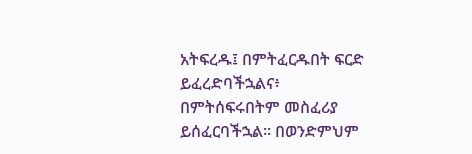አትፍረዱ፤ በምትፈርዱበት ፍርድ ይፈረድባችኋልና፥ በምትሰፍሩበትም መስፈሪያ ይሰፈርባችኋል። በወንድምህም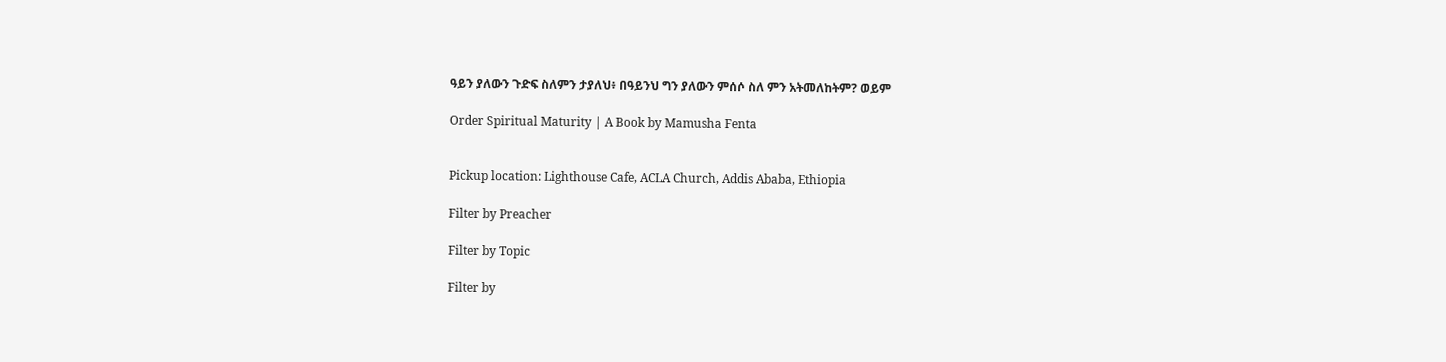ዓይን ያለውን ጉድፍ ስለምን ታያለህ፥ በዓይንህ ግን ያለውን ምሰሶ ስለ ምን አትመለከትም? ወይም

Order Spiritual Maturity | A Book by Mamusha Fenta


Pickup location: Lighthouse Cafe, ACLA Church, Addis Ababa, Ethiopia

Filter by Preacher

Filter by Topic

Filter by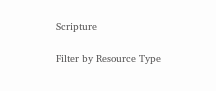Scripture

Filter by Resource Type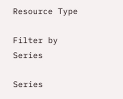Resource Type

Filter by Series

Series